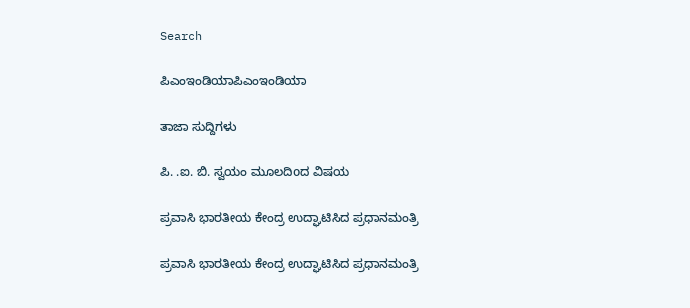Search

ಪಿಎಂಇಂಡಿಯಾಪಿಎಂಇಂಡಿಯಾ

ತಾಜಾ ಸುದ್ದಿಗಳು

ಪಿ. .ಐ. ಬಿ. ಸ್ವಯಂ ಮೂಲದಿoದ ವಿಷಯ

ಪ್ರವಾಸಿ ಭಾರತೀಯ ಕೇಂದ್ರ ಉದ್ಘಾಟಿಸಿದ ಪ್ರಧಾನಮಂತ್ರಿ

ಪ್ರವಾಸಿ ಭಾರತೀಯ ಕೇಂದ್ರ ಉದ್ಘಾಟಿಸಿದ ಪ್ರಧಾನಮಂತ್ರಿ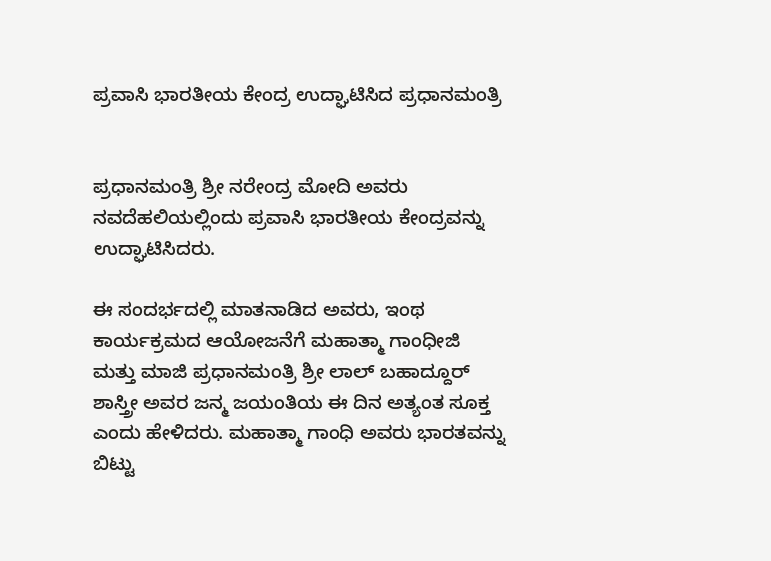ಪ್ರವಾಸಿ ಭಾರತೀಯ ಕೇಂದ್ರ ಉದ್ಘಾಟಿಸಿದ ಪ್ರಧಾನಮಂತ್ರಿ


ಪ್ರಧಾನಮಂತ್ರಿ ಶ್ರೀ ನರೇಂದ್ರ ಮೋದಿ ಅವರು ನವದೆಹಲಿಯಲ್ಲಿಂದು ಪ್ರವಾಸಿ ಭಾರತೀಯ ಕೇಂದ್ರವನ್ನು ಉದ್ಘಾಟಿಸಿದರು.

ಈ ಸಂದರ್ಭದಲ್ಲಿ ಮಾತನಾಡಿದ ಅವರು, ಇಂಥ ಕಾರ್ಯಕ್ರಮದ ಆಯೋಜನೆಗೆ ಮಹಾತ್ಮಾ ಗಾಂಧೀಜಿ ಮತ್ತು ಮಾಜಿ ಪ್ರಧಾನಮಂತ್ರಿ ಶ್ರೀ ಲಾಲ್ ಬಹಾದ್ದೂರ್ ಶಾಸ್ತ್ರೀ ಅವರ ಜನ್ಮ ಜಯಂತಿಯ ಈ ದಿನ ಅತ್ಯಂತ ಸೂಕ್ತ ಎಂದು ಹೇಳಿದರು. ಮಹಾತ್ಮಾ ಗಾಂಧಿ ಅವರು ಭಾರತವನ್ನು ಬಿಟ್ಟು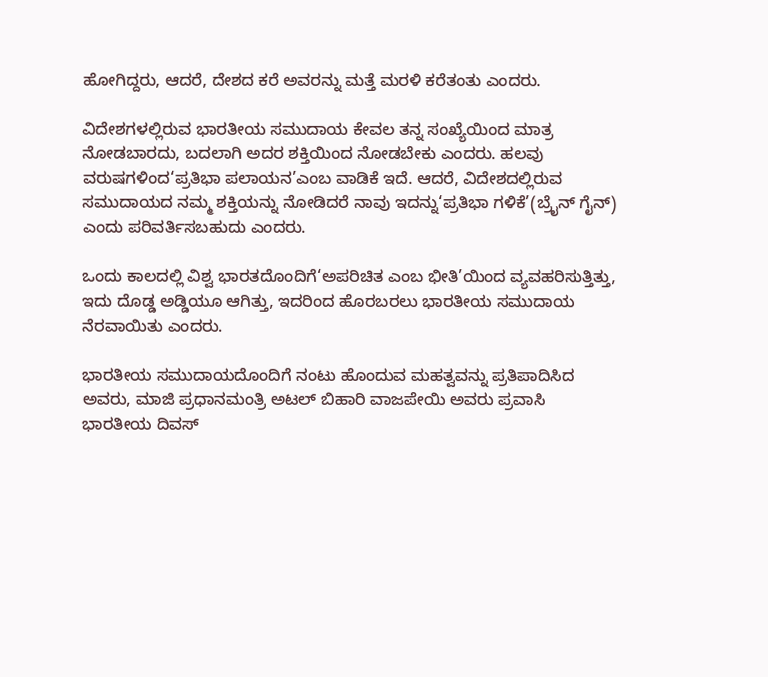ಹೋಗಿದ್ದರು, ಆದರೆ, ದೇಶದ ಕರೆ ಅವರನ್ನು ಮತ್ತೆ ಮರಳಿ ಕರೆತಂತು ಎಂದರು.

ವಿದೇಶಗಳಲ್ಲಿರುವ ಭಾರತೀಯ ಸಮುದಾಯ ಕೇವಲ ತನ್ನ ಸಂಖ್ಯೆಯಿಂದ ಮಾತ್ರ ನೋಡಬಾರದು, ಬದಲಾಗಿ ಅದರ ಶಕ್ತಿಯಿಂದ ನೋಡಬೇಕು ಎಂದರು. ಹಲವು ವರುಷಗಳಿಂದ‘ಪ್ರತಿಭಾ ಪಲಾಯನ’ಎಂಬ ವಾಡಿಕೆ ಇದೆ. ಆದರೆ, ವಿದೇಶದಲ್ಲಿರುವ ಸಮುದಾಯದ ನಮ್ಮ ಶಕ್ತಿಯನ್ನು ನೋಡಿದರೆ ನಾವು ಇದನ್ನು‘ಪ್ರತಿಭಾ ಗಳಿಕೆ’(ಬ್ರೈನ್ ಗೈನ್) ಎಂದು ಪರಿವರ್ತಿಸಬಹುದು ಎಂದರು.

ಒಂದು ಕಾಲದಲ್ಲಿ ವಿಶ್ವ ಭಾರತದೊಂದಿಗೆ‘ಅಪರಿಚಿತ ಎಂಬ ಭೀತಿ’ಯಿಂದ ವ್ಯವಹರಿಸುತ್ತಿತ್ತು, ಇದು ದೊಡ್ಡ ಅಡ್ಡಿಯೂ ಆಗಿತ್ತು, ಇದರಿಂದ ಹೊರಬರಲು ಭಾರತೀಯ ಸಮುದಾಯ ನೆರವಾಯಿತು ಎಂದರು.

ಭಾರತೀಯ ಸಮುದಾಯದೊಂದಿಗೆ ನಂಟು ಹೊಂದುವ ಮಹತ್ವವನ್ನು ಪ್ರತಿಪಾದಿಸಿದ ಅವರು, ಮಾಜಿ ಪ್ರಧಾನಮಂತ್ರಿ ಅಟಲ್ ಬಿಹಾರಿ ವಾಜಪೇಯಿ ಅವರು ಪ್ರವಾಸಿ ಭಾರತೀಯ ದಿವಸ್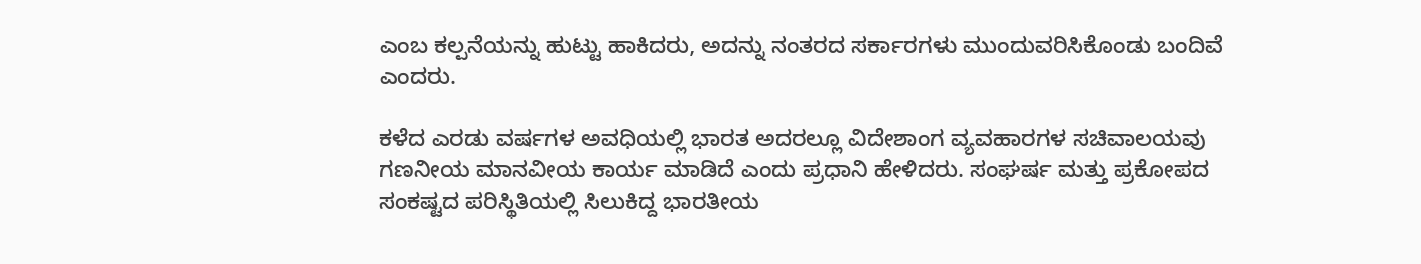ಎಂಬ ಕಲ್ಪನೆಯನ್ನು ಹುಟ್ಟು ಹಾಕಿದರು, ಅದನ್ನು ನಂತರದ ಸರ್ಕಾರಗಳು ಮುಂದುವರಿಸಿಕೊಂಡು ಬಂದಿವೆ ಎಂದರು.

ಕಳೆದ ಎರಡು ವರ್ಷಗಳ ಅವಧಿಯಲ್ಲಿ ಭಾರತ ಅದರಲ್ಲೂ ವಿದೇಶಾಂಗ ವ್ಯವಹಾರಗಳ ಸಚಿವಾಲಯವು ಗಣನೀಯ ಮಾನವೀಯ ಕಾರ್ಯ ಮಾಡಿದೆ ಎಂದು ಪ್ರಧಾನಿ ಹೇಳಿದರು. ಸಂಘರ್ಷ ಮತ್ತು ಪ್ರಕೋಪದ ಸಂಕಷ್ಟದ ಪರಿಸ್ಥಿತಿಯಲ್ಲಿ ಸಿಲುಕಿದ್ದ ಭಾರತೀಯ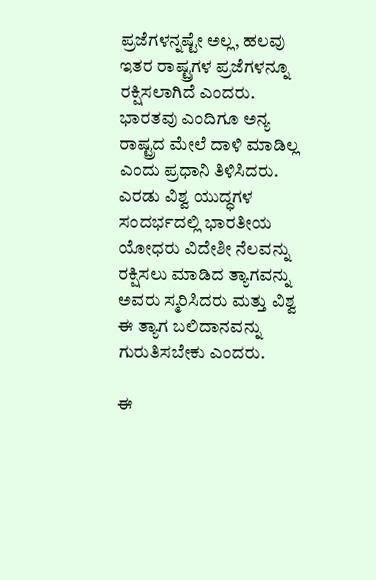ಪ್ರಜೆಗಳನ್ನಷ್ಟೇ ಅಲ್ಲ, ಹಲವು ಇತರ ರಾಷ್ಟ್ರಗಳ ಪ್ರಜೆಗಳನ್ನೂ ರಕ್ಷಿಸಲಾಗಿದೆ ಎಂದರು.
ಭಾರತವು ಎಂದಿಗೂ ಅನ್ಯ ರಾಷ್ಟ್ರದ ಮೇಲೆ ದಾಳಿ ಮಾಡಿಲ್ಲ ಎಂದು ಪ್ರಧಾನಿ ತಿಳಿಸಿದರು. ಎರಡು ವಿಶ್ವ ಯುದ್ಧಗಳ ಸಂದರ್ಭದಲ್ಲಿ ಭಾರತೀಯ ಯೋಧರು ವಿದೇಶೀ ನೆಲವನ್ನು ರಕ್ಷಿಸಲು ಮಾಡಿದ ತ್ಯಾಗವನ್ನು ಅವರು ಸ್ಮರಿಸಿದರು ಮತ್ತು ವಿಶ್ವ ಈ ತ್ಯಾಗ ಬಲಿದಾನವನ್ನು ಗುರುತಿಸಬೇಕು ಎಂದರು.

ಈ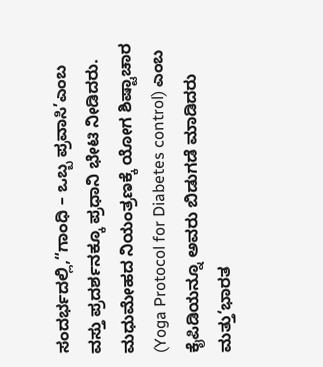ಸಂದರ್ಭದಲ್ಲಿ,“ಗಾಂಧಿ – ಒಬ್ಬ ಪ್ರವಾಸಿ’ಎಂಬ ವಸ್ತು ಪ್ರದರ್ಶನಕ್ಕೂ ಪ್ರಧಾನಿ ಭೇಟಿ ನೀಡಿದರು. ಮಧುಮೇಹದ ನಿಯಂತ್ರಣಕ್ಕೆ ಯೋಗ ಶಿಷ್ಟಾಚಾರ (Yoga Protocol for Diabetes control) ಎಂಬ ಕೈಪಿಡಿಯನ್ನೂ ಅವರು ಬಿಡುಗಡೆ ಮಾಡಿದರು ಮತ್ತು‘ಭಾರತ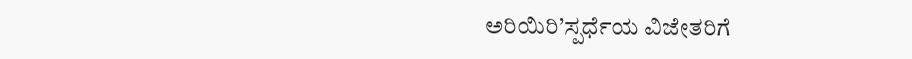ಅರಿಯಿರಿ’ಸ್ಪರ್ಧೆಯ ವಿಜೇತರಿಗೆ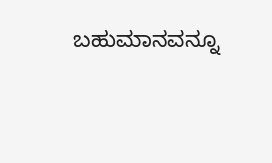ಬಹುಮಾನವನ್ನೂ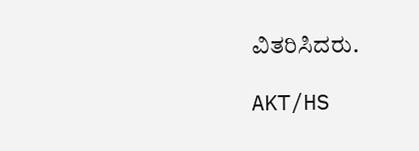ವಿತರಿಸಿದರು.

AKT/HS